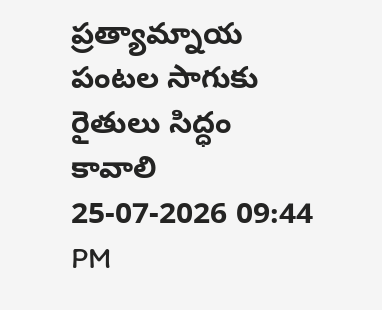ప్రత్యామ్నాయ పంటల సాగుకు రైతులు సిద్ధం కావాలి
25-07-2026 09:44 PM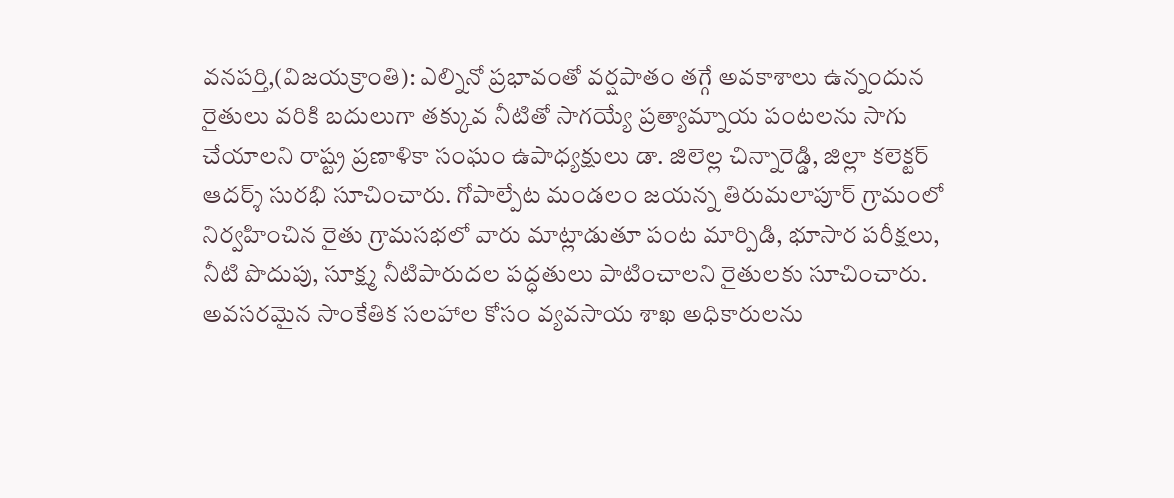వనపర్తి,(విజయక్రాంతి): ఎల్నినో ప్రభావంతో వర్షపాతం తగ్గే అవకాశాలు ఉన్నందున రైతులు వరికి బదులుగా తక్కువ నీటితో సాగయ్యే ప్రత్యామ్నాయ పంటలను సాగు చేయాలని రాష్ట్ర ప్రణాళికా సంఘం ఉపాధ్యక్షులు డా. జిలెల్ల చిన్నారెడ్డి, జిల్లా కలెక్టర్ ఆదర్శ్ సురభి సూచించారు. గోపాల్పేట మండలం జయన్న తిరుమలాపూర్ గ్రామంలో నిర్వహించిన రైతు గ్రామసభలో వారు మాట్లాడుతూ పంట మార్పిడి, భూసార పరీక్షలు, నీటి పొదుపు, సూక్ష్మ నీటిపారుదల పద్ధతులు పాటించాలని రైతులకు సూచించారు. అవసరమైన సాంకేతిక సలహాల కోసం వ్యవసాయ శాఖ అధికారులను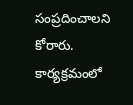సంప్రదించాలని కోరారు. కార్యక్రమంలో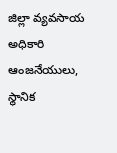జిల్లా వ్యవసాయ అధికారి ఆంజనేయులు, స్థానిక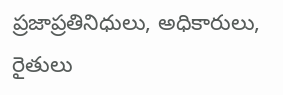ప్రజాప్రతినిధులు, అధికారులు, రైతులు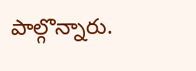పాల్గొన్నారు.